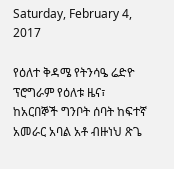Saturday, February 4, 2017

የዕለተ ቅዳሜ የትንሳዔ ሬድዮ ፕሮግራም የዕለቱ ዜና፣ ከአርበኞች ግንቦት ሰባት ከፍተኛ አመራር አባል አቶ ብዙነህ ጽጌ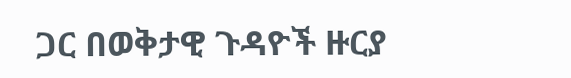ጋር በወቅታዊ ጉዳዮች ዙርያ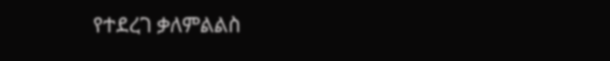የተደረገ ቃለምልልስ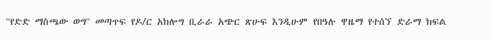''የድድ ማስጫው ወግ'' መጣጥፍ የዶ/ር አክሎግ ቢራራ አጭር ጽሁፍ እንዲሁም የበዓሉ ዋዜማ የተሰኘ ድራማ ክፍል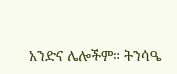አንድና ሌሎችም። ትንሳዔ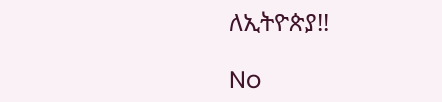ለኢትዮጵያ!!

No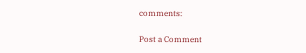comments:

Post a Comment